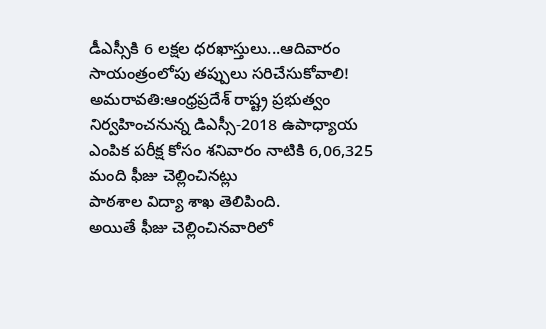డీఎస్సీకి 6 లక్షల ధరఖాస్తులు...ఆదివారం సాయంత్రంలోపు తప్పులు సరిచేసుకోవాలి!
అమరావతి:ఆంధ్రప్రదేశ్ రాష్ట్ర ప్రభుత్వం నిర్వహించనున్న డిఎస్సీ-2018 ఉపాధ్యాయ ఎంపిక పరీక్ష కోసం శనివారం నాటికి 6,06,325 మంది ఫీజు చెల్లించినట్లు
పాఠశాల విద్యా శాఖ తెలిపింది.
అయితే ఫీజు చెల్లించినవారిలో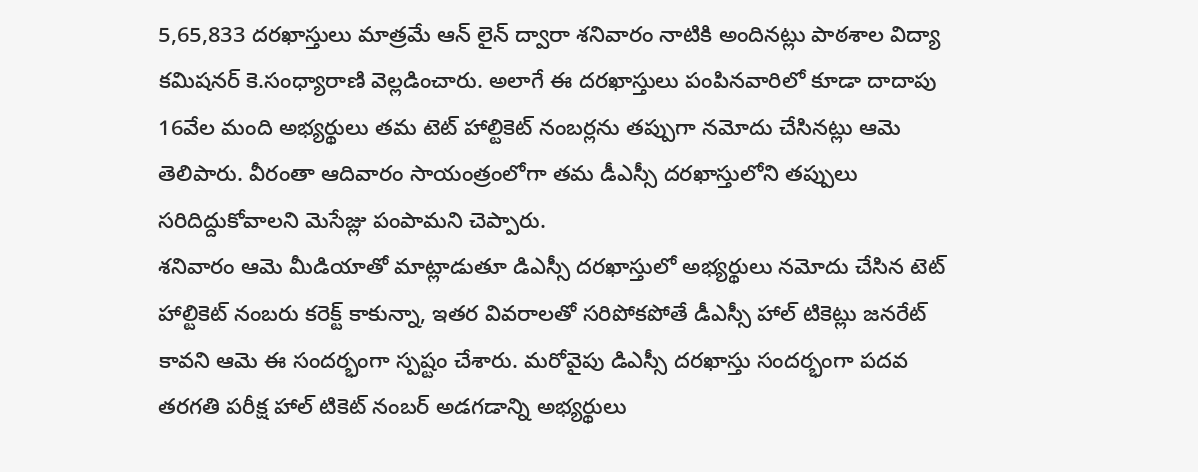5,65,833 దరఖాస్తులు మాత్రమే ఆన్ లైన్ ద్వారా శనివారం నాటికి అందినట్లు పాఠశాల విద్యా కమిషనర్ కె.సంధ్యారాణి వెల్లడించారు. అలాగే ఈ దరఖాస్తులు పంపినవారిలో కూడా దాదాపు 16వేల మంది అభ్యర్థులు తమ టెట్ హాల్టికెట్ నంబర్లను తప్పుగా నమోదు చేసినట్లు ఆమె తెలిపారు. వీరంతా ఆదివారం సాయంత్రంలోగా తమ డీఎస్సీ దరఖాస్తులోని తప్పులు సరిదిద్దుకోవాలని మెసేజ్లు పంపామని చెప్పారు.
శనివారం ఆమె మీడియాతో మాట్లాడుతూ డిఎస్సీ దరఖాస్తులో అభ్యర్థులు నమోదు చేసిన టెట్ హాల్టికెట్ నంబరు కరెక్ట్ కాకున్నా, ఇతర వివరాలతో సరిపోకపోతే డీఎస్సీ హాల్ టికెట్లు జనరేట్ కావని ఆమె ఈ సందర్భంగా స్పష్టం చేశారు. మరోవైపు డిఎస్సీ దరఖాస్తు సందర్భంగా పదవ తరగతి పరీక్ష హాల్ టికెట్ నంబర్ అడగడాన్ని అభ్యర్థులు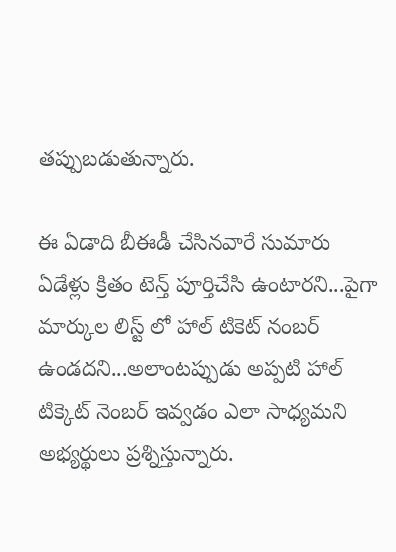తప్పుబడుతున్నారు.

ఈ ఏడాది బీఈడీ చేసినవారే సుమారు ఏడేళ్లు క్రితం టెన్త్ పూర్తిచేసి ఉంటారని...పైగా మార్కుల లిస్ట్ లో హాల్ టికెట్ నంబర్ ఉండదని...అలాంటప్పుడు అప్పటి హాల్ టిక్కెట్ నెంబర్ ఇవ్వడం ఎలా సాధ్యమని అభ్యర్థులు ప్రశ్నిస్తున్నారు.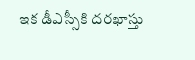ఇక డీఎస్సీకి దరఖాస్తు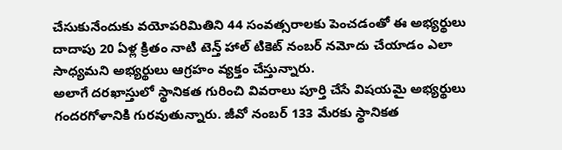చేసుకునేందుకు వయోపరిమితిని 44 సంవత్సరాలకు పెంచడంతో ఈ అభ్యర్థులు దాదాపు 20 ఏళ్ల క్రితం నాటి టెన్త్ హాల్ టికెట్ నంబర్ నమోదు చేయాడం ఎలా సాధ్యమని అభ్యర్థులు ఆగ్రహం వ్యక్తం చేస్తున్నారు.
అలాగే దరఖాస్తులో స్థానికత గురించి వివరాలు పూర్తి చేసే విషయమై అభ్యర్థులు గందరగోళానికి గురవుతున్నారు. జీవో నంబర్ 133 మేరకు స్థానికత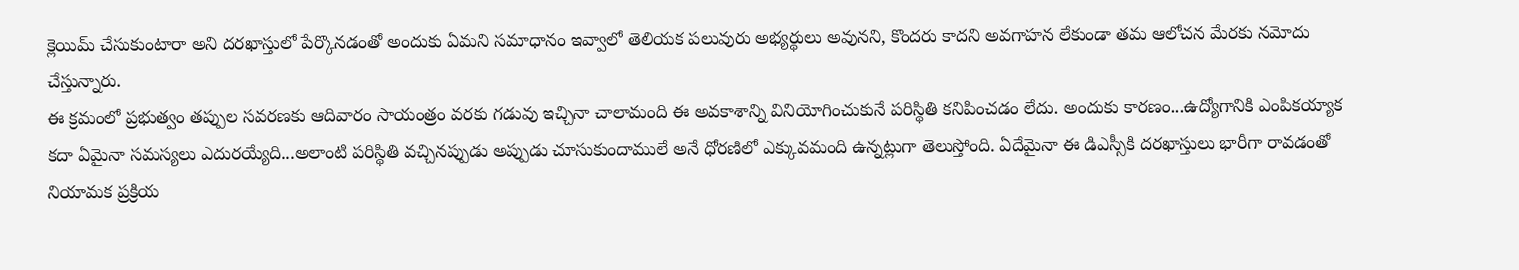క్లెయిమ్ చేసుకుంటారా అని దరఖాస్తులో పేర్కొనడంతో అందుకు ఏమని సమాధానం ఇవ్వాలో తెలియక పలువురు అభ్యర్థులు అవునని, కొందరు కాదని అవగాహన లేకుండా తమ ఆలోచన మేరకు నమోదు చేస్తున్నారు.
ఈ క్రమంలో ప్రభుత్వం తప్పుల సవరణకు ఆదివారం సాయంత్రం వరకు గడువు ఇచ్చినా చాలామంది ఈ అవకాశాన్ని వినియోగించుకునే పరిస్థితి కనిపించడం లేదు. అందుకు కారణం...ఉద్యోగానికి ఎంపికయ్యాక కదా ఏమైనా సమస్యలు ఎదురయ్యేది...అలాంటి పరిస్థితి వచ్చినప్పుడు అప్పుడు చూసుకుందాములే అనే ధోరణిలో ఎక్కువమంది ఉన్నట్లుగా తెలుస్తోంది. ఏదేమైనా ఈ డిఎస్సీకి దరఖాస్తులు భారీగా రావడంతో నియామక ప్రక్రియ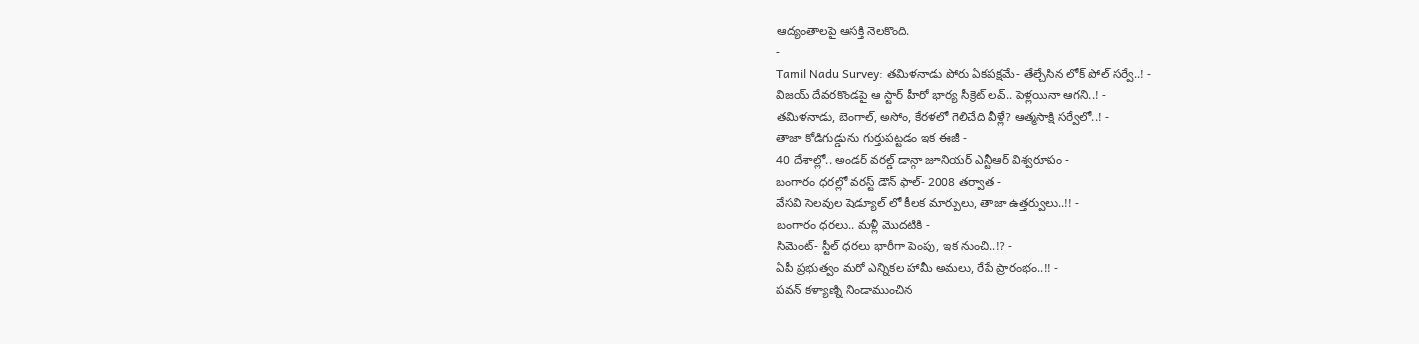ఆద్యంతాలపై ఆసక్తి నెలకొంది.
-
Tamil Nadu Survey: తమిళనాడు పోరు ఏకపక్షమే- తేల్చేసిన లోక్ పోల్ సర్వే..! -
విజయ్ దేవరకొండపై ఆ స్టార్ హీరో భార్య సీక్రెట్ లవ్.. పెళ్లయినా ఆగని..! -
తమిళనాడు, బెంగాల్, అసోం, కేరళలో గెలిచేది వీళ్లే? ఆత్మసాక్షి సర్వేలో..! -
తాజా కోడిగుడ్డును గుర్తుపట్టడం ఇక ఈజీ -
40 దేశాల్లో.. అండర్ వరల్డ్ డాన్గా జూనియర్ ఎన్టీఆర్ విశ్వరూపం -
బంగారం ధరల్లో వరస్ట్ డౌన్ ఫాల్- 2008 తర్వాత -
వేసవి సెలవుల షెడ్యూల్ లో కీలక మార్పులు, తాజా ఉత్తర్వులు..!! -
బంగారం ధరలు.. మళ్లీ మొదటికి -
సిమెంట్- స్టీల్ ధరలు భారీగా పెంపు, ఇక నుంచి..!? -
ఏపీ ప్రభుత్వం మరో ఎన్నికల హామీ అమలు, రేపే ప్రారంభం..!! -
పవన్ కళ్యాణ్ని నిండాముంచిన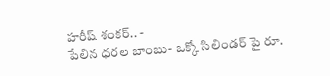హరీష్ శంకర్.. -
పేలిన ధరల బాంబు- ఒక్కో సిలిండర్ పై రూ.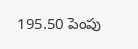195.50 పెంపు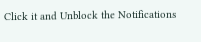Click it and Unblock the Notifications